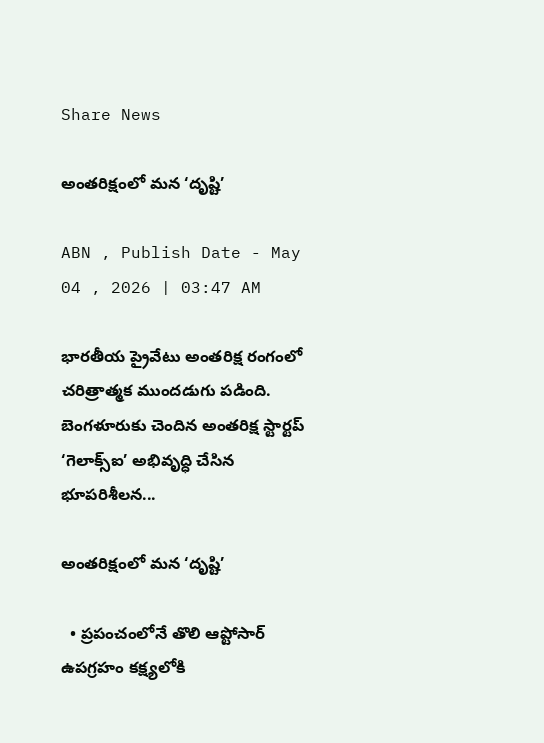Share News

అంతరిక్షంలో మన ‘దృష్టి’

ABN , Publish Date - May 04 , 2026 | 03:47 AM

భారతీయ ప్రైవేటు అంతరిక్ష రంగంలో చరిత్రాత్మక ముందడుగు పడింది. బెంగళూరుకు చెందిన అంతరిక్ష స్టార్టప్‌ ‘గెలాక్స్‌ఐ’ అభివృద్ధి చేసిన భూపరిశీలన...

అంతరిక్షంలో మన ‘దృష్టి’

  • ప్రపంచంలోనే తొలి ఆప్టోసార్‌ ఉపగ్రహం కక్ష్యలోకి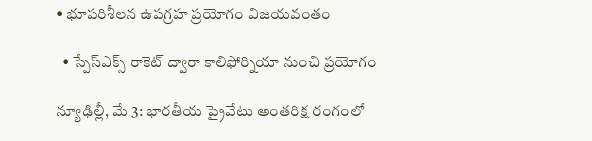• భూపరిశీలన ఉపగ్రహ ప్రయోగం విజయవంతం

  • స్పేస్‌ఎక్స్‌ రాకెట్‌ ద్వారా కాలిఫోర్నియా నుంచి ప్రయోగం

న్యూఢిల్లీ, మే 3: భారతీయ ప్రైవేటు అంతరిక్ష రంగంలో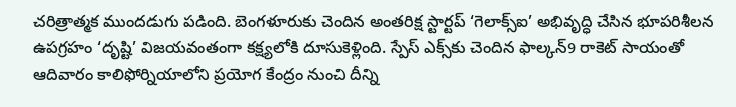చరిత్రాత్మక ముందడుగు పడింది. బెంగళూరుకు చెందిన అంతరిక్ష స్టార్టప్‌ ‘గెలాక్స్‌ఐ’ అభివృద్ధి చేసిన భూపరిశీలన ఉపగ్రహం ‘దృష్టి’ విజయవంతంగా కక్ష్యలోకి దూసుకెళ్లింది. స్పేస్‌ ఎక్స్‌కు చెందిన ఫాల్కన్‌9 రాకెట్‌ సాయంతో ఆదివారం కాలిఫోర్నియాలోని ప్రయోగ కేంద్రం నుంచి దీన్ని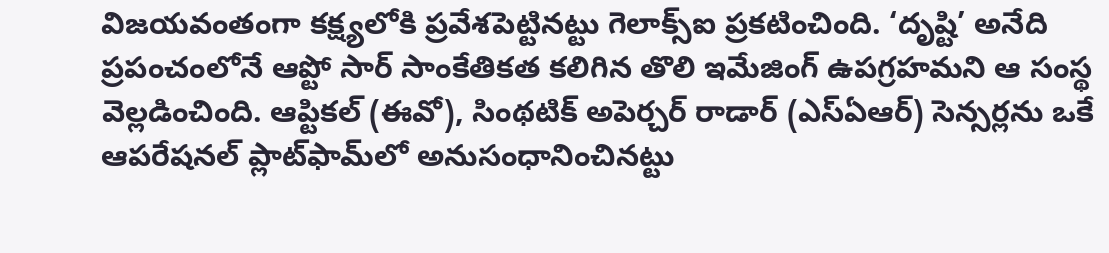విజయవంతంగా కక్ష్యలోకి ప్రవేశపెట్టినట్టు గెలాక్స్‌ఐ ప్రకటించింది. ‘దృష్టి’ అనేది ప్రపంచంలోనే ఆప్టో సార్‌ సాంకేతికత కలిగిన తొలి ఇమేజింగ్‌ ఉపగ్రహమని ఆ సంస్థ వెల్లడించింది. ఆప్టికల్‌ (ఈవో), సింథటిక్‌ అపెర్చర్‌ రాడార్‌ (ఎస్‌ఏఆర్‌) సెన్సర్లను ఒకే ఆపరేషనల్‌ ప్లాట్‌ఫామ్‌లో అనుసంధానించినట్టు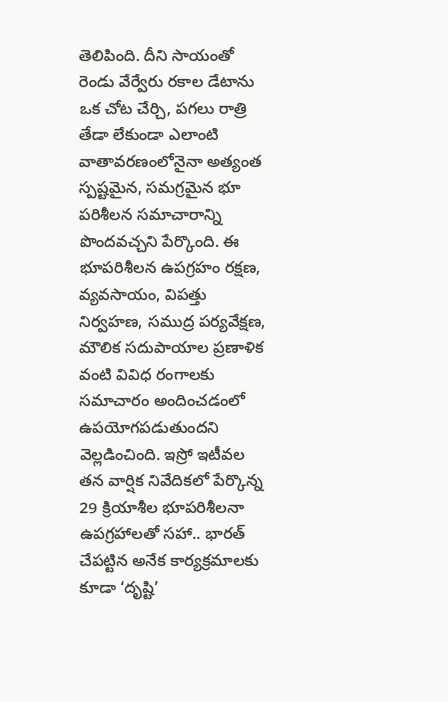తెలిపింది. దీని సాయంతో రెండు వేర్వేరు రకాల డేటాను ఒక చోట చేర్చి, పగలు రాత్రి తేడా లేకుండా ఎలాంటి వాతావరణంలోనైనా అత్యంత స్పష్టమైన, సమగ్రమైన భూ పరిశీలన సమాచారాన్ని పొందవచ్చని పేర్కొంది. ఈ భూపరిశీలన ఉపగ్రహం రక్షణ, వ్యవసాయం, విపత్తు నిర్వహణ, సముద్ర పర్యవేక్షణ, మౌలిక సదుపాయాల ప్రణాళిక వంటి వివిధ రంగాలకు సమాచారం అందించడంలో ఉపయోగపడుతుందని వెల్లడించింది. ఇస్రో ఇటీవల తన వార్షిక నివేదికలో పేర్కొన్న 29 క్రియాశీల భూపరిశీలనా ఉపగ్రహాలతో సహా.. భారత్‌ చేపట్టిన అనేక కార్యక్రమాలకు కూడా ‘దృష్టి’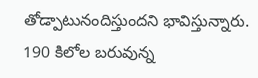తోడ్పాటునందిస్తుందని భావిస్తున్నారు. 190 కిలోల బరువున్న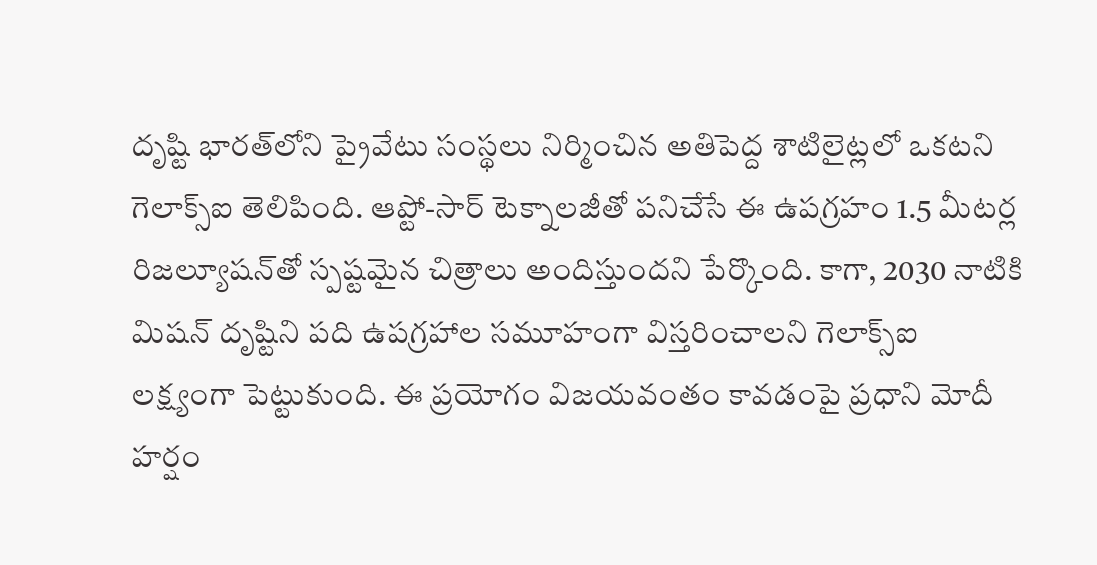దృష్టి భారత్‌లోని ప్రైవేటు సంస్థలు నిర్మించిన అతిపెద్ద శాటిలైట్లలో ఒకటని గెలాక్స్‌ఐ తెలిపింది. ఆప్టో-సార్‌ టెక్నాలజీతో పనిచేసే ఈ ఉపగ్రహం 1.5 మీటర్ల రిజల్యూషన్‌తో స్పష్టమైన చిత్రాలు అందిస్తుందని పేర్కొంది. కాగా, 2030 నాటికి మిషన్‌ దృష్టిని పది ఉపగ్రహాల సమూహంగా విస్తరించాలని గెలాక్స్‌ఐ లక్ష్యంగా పెట్టుకుంది. ఈ ప్రయోగం విజయవంతం కావడంపై ప్రధాని మోదీ హర్షం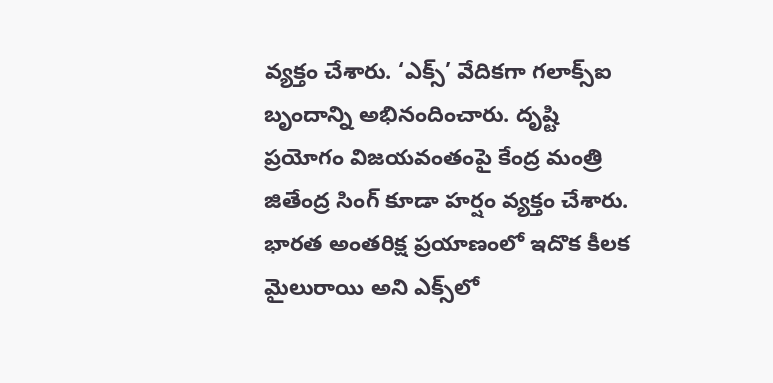వ్యక్తం చేశారు. ‘ఎక్స్‌’ వేదికగా గలాక్స్‌ఐ బృందాన్ని అభినందించారు. దృష్టి ప్రయోగం విజయవంతంపై కేంద్ర మంత్రి జితేంద్ర సింగ్‌ కూడా హర్షం వ్యక్తం చేశారు. భారత అంతరిక్ష ప్రయాణంలో ఇదొక కీలక మైలురాయి అని ఎక్స్‌లో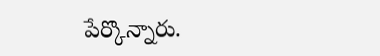పేర్కొన్నారు.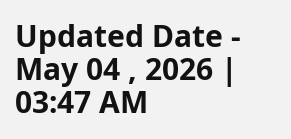Updated Date - May 04 , 2026 | 03:47 AM